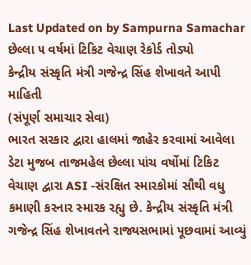Last Updated on by Sampurna Samachar
છેલ્લા ૫ વર્ષમાં ટિકિટ વેચાણ રેકોર્ડ તોડ્યો
કેન્દ્રીય સંસ્કૃતિ મંત્રી ગજેન્દ્ર સિંહ શેખાવતે આપી માહિતી
(સંપૂર્ણ સમાચાર સેવા)
ભારત સરકાર દ્વારા હાલમાં જાહેર કરવામાં આવેલા ડેટા મુજબ તાજમહેલ છેલ્લા પાંચ વર્ષોમાં ટિકિટ વેચાણ દ્વારા ASI -સંરક્ષિત સ્મારકોમાં સૌથી વધુ કમાણી કરનાર સ્મારક રહ્યુ છે. કેન્દ્રીય સંસ્કૃતિ મંત્રી ગજેન્દ્ર સિંહ શેખાવતને રાજ્યસભામાં પૂછવામાં આવ્યું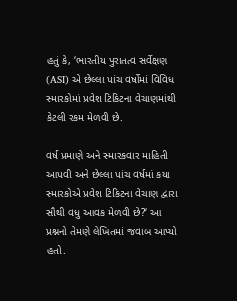હતું કે, ‘ભારતીય પુરાતત્વ સર્વેક્ષણ (ASI) એ છેલ્લા પાંચ વર્ષોમાં વિવિધ સ્મારકોમાં પ્રવેશ ટિકિટના વેચાણમાંથી કેટલી રકમ મેળવી છે.

વર્ષ પ્રમાણે અને સ્મારકવાર માહિતી આપવી અને છેલ્લા પાંચ વર્ષમાં કયા સ્મારકોએ પ્રવેશ ટિકિટના વેચાણ દ્વારા સૌથી વધુ આવક મેળવી છે?‘ આ પ્રશ્નનો તેમણે લેખિતમાં જવાબ આપ્યો હતો.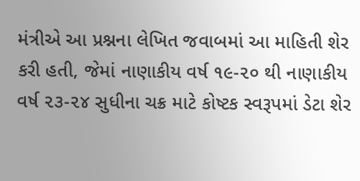મંત્રીએ આ પ્રશ્નના લેખિત જવાબમાં આ માહિતી શેર કરી હતી, જેમાં નાણાકીય વર્ષ ૧૯-૨૦ થી નાણાકીય વર્ષ ૨૩-૨૪ સુધીના ચક્ર માટે કોષ્ટક સ્વરૂપમાં ડેટા શેર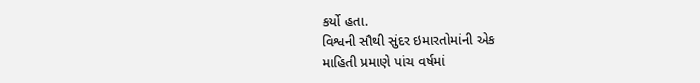કર્યો હતા.
વિશ્વની સૌથી સુંદર ઇમારતોમાંની એક
માહિતી પ્રમાણે પાંચ વર્ષમાં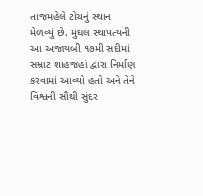તાજમહેલે ટોચનું સ્થાન મેળવ્યું છે. મુઘલ સ્થાપત્યની આ અજાયબી ૧૭મી સદીમાં સમ્રાટ શાહજહાં દ્વારા નિર્માણ કરવામાં આવ્યો હતો અને તેને વિશ્વની સૌથી સુંદર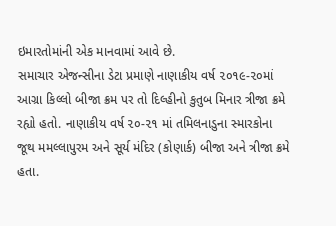ઇમારતોમાંની એક માનવામાં આવે છે.
સમાચાર એજન્સીના ડેટા પ્રમાણે નાણાકીય વર્ષ ૨૦૧૯-૨૦માં આગ્રા કિલ્લો બીજા ક્રમ પર તો દિલ્હીનો કુતુબ મિનાર ત્રીજા ક્રમે રહ્યો હતો. નાણાકીય વર્ષ ૨૦-૨૧ માં તમિલનાડુના સ્મારકોના જૂથ મમલ્લાપુરમ અને સૂર્ય મંદિર (કોણાર્ક) બીજા અને ત્રીજા ક્રમે હતા.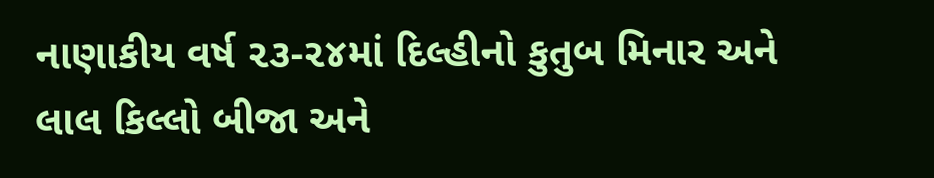નાણાકીય વર્ષ ૨૩-૨૪માં દિલ્હીનો કુતુબ મિનાર અને લાલ કિલ્લો બીજા અને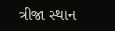ત્રીજા સ્થાન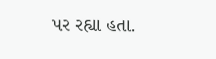પર રહ્યા હતા.